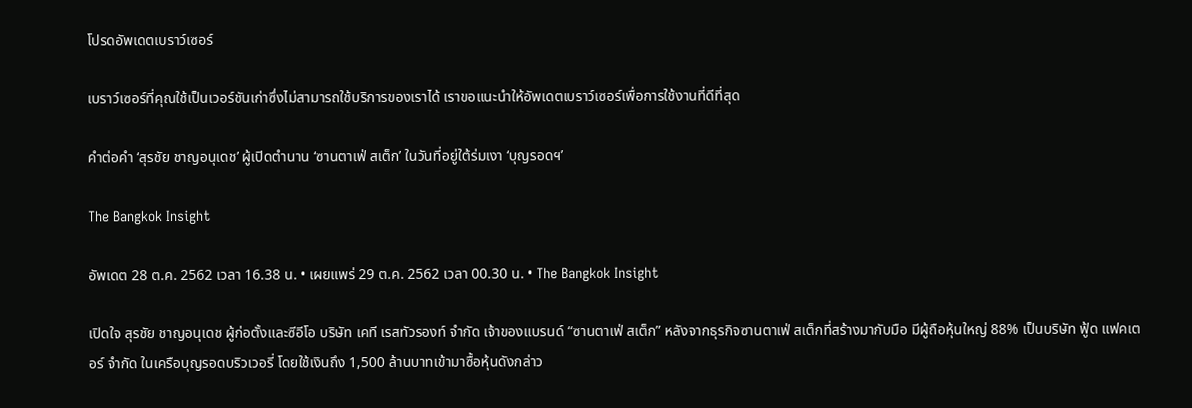โปรดอัพเดตเบราว์เซอร์

เบราว์เซอร์ที่คุณใช้เป็นเวอร์ชันเก่าซึ่งไม่สามารถใช้บริการของเราได้ เราขอแนะนำให้อัพเดตเบราว์เซอร์เพื่อการใช้งานที่ดีที่สุด

คำต่อคำ ‘สุรชัย ชาญอนุเดช’ ผู้เปิดตำนาน ‘ซานตาเฟ่ สเต็ก’ ในวันที่อยู่ใต้ร่มเงา ‘บุญรอดฯ’

The Bangkok Insight

อัพเดต 28 ต.ค. 2562 เวลา 16.38 น. • เผยแพร่ 29 ต.ค. 2562 เวลา 00.30 น. • The Bangkok Insight

เปิดใจ สุรชัย ชาญอนุเดช ผู้ก่อตั้งและซีอีโอ บริษัท เคที เรสทัวรองท์ จำกัด เจ้าของแบรนด์ “ซานตาเฟ่ สเต็ก” หลังจากธุรกิจซานตาเฟ่ สเต็กที่สร้างมากับมือ มีผู้ถือหุ้นใหญ่ 88% เป็นบริษัท ฟู้ด แฟคเตอร์ จำกัด ในเครือบุญรอดบริวเวอรี่ โดยใช้เงินถึง 1,500 ล้านบาทเข้ามาซื้อหุ้นดังกล่าว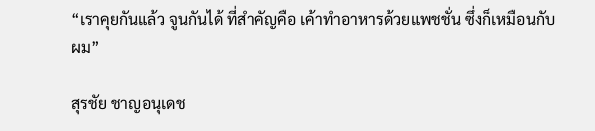“เราคุยกันแล้ว จูนกันได้ ที่สำคัญคือ เค้าทำอาหารด้วยแพชชั่น ซึ่งก็เหมือนกับผม”

สุรชัย ชาญอนุเดช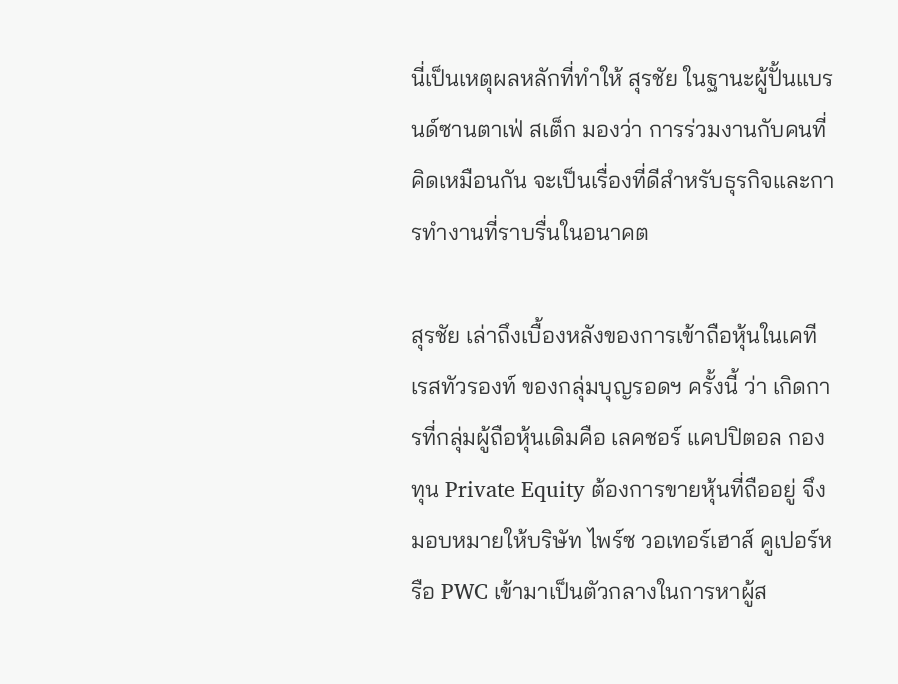นี่เป็นเหตุผลหลักที่ทำให้ สุรชัย ในฐานะผู้ปั้นแบรนด์ซานตาเฟ่ สเต็ก มองว่า การร่วมงานกับคนที่คิดเหมือนกัน จะเป็นเรื่องที่ดีสำหรับธุรกิจและการทำงานที่ราบรื่นในอนาคต

สุรชัย เล่าถึงเบื้องหลังของการเข้าถือหุ้นในเคที เรสทัวรองท์ ของกลุ่มบุญรอดฯ ครั้งนี้ ว่า เกิดการที่กลุ่มผู้ถือหุ้นเดิมคือ เลคชอร์ แคปปิตอล กองทุน Private Equity ต้องการขายหุ้นที่ถืออยู่ จึงมอบหมายให้บริษัท ไพร์ซ วอเทอร์เฮาส์ คูเปอร์หรือ PWC เข้ามาเป็นตัวกลางในการหาผู้ส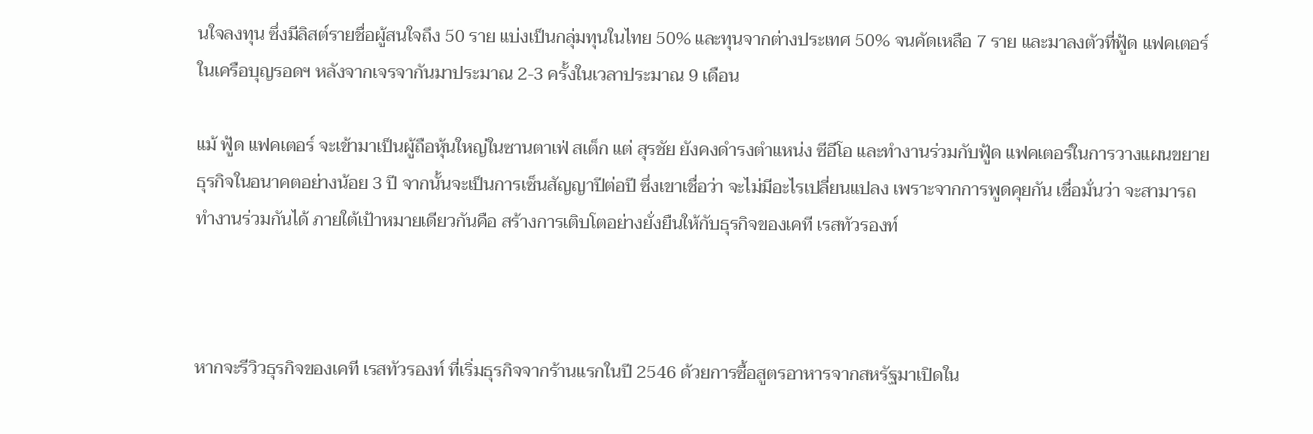นใจลงทุน ซึ่งมีลิสต์รายชื่อผู้สนใจถึง 50 ราย แบ่งเป็นกลุ่มทุนในไทย 50% และทุนจากต่างประเทศ 50% จนคัดเหลือ 7 ราย และมาลงตัวที่ฟู้ด แฟคเตอร์ในเครือบุญรอดฯ หลังจากเจรจากันมาประมาณ 2-3 ครั้งในเวลาประมาณ 9 เดือน

แม้ ฟู้ด แฟคเตอร์ จะเข้ามาเป็นผู้ถือหุ้นใหญ่ในซานตาเฟ่ สเต็ก แต่ สุรชัย ยังคงดำรงตำแหน่ง ซีอีโอ และทำงานร่วมกับฟู้ด แฟคเตอร์ในการวางแผนขยายธุรกิจในอนาคตอย่างน้อย 3 ปี จากนั้นจะเป็นการเซ็นสัญญาปีต่อปี ซึ่งเขาเชื่อว่า จะไม่มีอะไรเปลี่ยนแปลง เพราะจากการพูดคุยกัน เชื่อมั่นว่า จะสามารถทำงานร่วมกันได้ ภายใต้เป้าหมายเดียวกันคือ สร้างการเติบโตอย่างยั่งยืนให้กับธุรกิจของเคที เรสทัวรองท์



หากจะรีวิวธุรกิจของเคที เรสทัวรองท์ ที่เริ่มธุรกิจจากร้านแรกในปี 2546 ด้วยการซื้อสูตรอาหารจากสหรัฐมาเปิดใน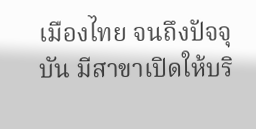เมืองไทย จนถึงปัจจุบัน มีสาขาเปิดให้บริ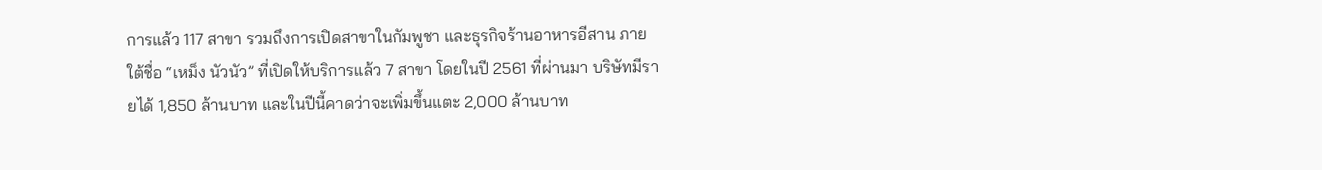การแล้ว 117 สาขา รวมถึงการเปิดสาขาในกัมพูชา และธุรกิจร้านอาหารอีสาน ภายใต้ชื่อ “เหม็ง นัวนัว” ที่เปิดให้บริการแล้ว 7 สาขา โดยในปี 2561 ที่ผ่านมา บริษัทมีรายได้ 1,850 ล้านบาท และในปีนี้คาดว่าจะเพิ่มขึ้นแตะ 2,000 ล้านบาท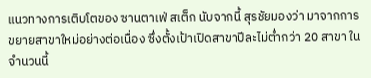แนวทางการเติบโตของ ซานตาเฟ่ สเต็ก นับจากนี้ สุรชัยมองว่า มาจากการขยายสาขาใหม่อย่างต่อเนื่อง ซึ่งตั้งเป้าเปิดสาขาปีละไม่ต่ำกว่า 20 สาขา ในจำนวนนี้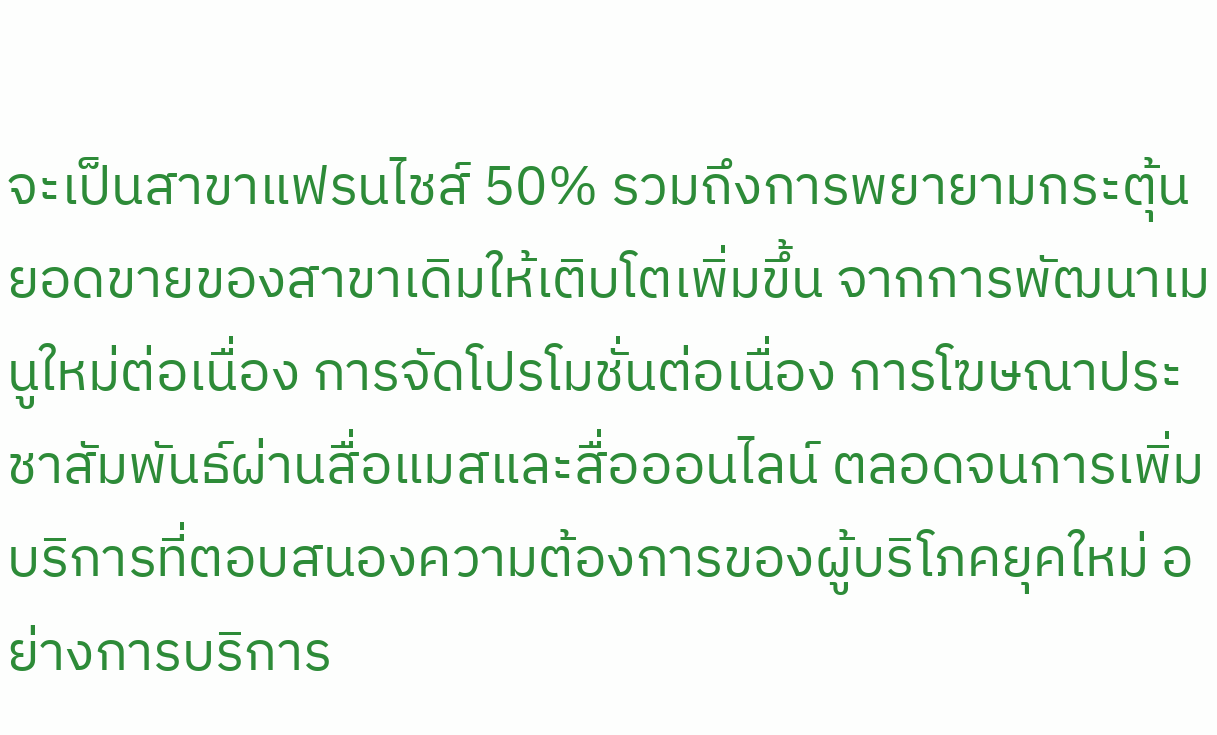จะเป็นสาขาแฟรนไชส์ 50% รวมถึงการพยายามกระตุ้นยอดขายของสาขาเดิมให้เติบโตเพิ่มขึ้น จากการพัฒนาเมนูใหม่ต่อเนื่อง การจัดโปรโมชั่นต่อเนื่อง การโฆษณาประชาสัมพันธ์ผ่านสื่อแมสและสื่อออนไลน์ ตลอดจนการเพิ่มบริการที่ตอบสนองความต้องการของผู้บริโภคยุคใหม่ อย่างการบริการ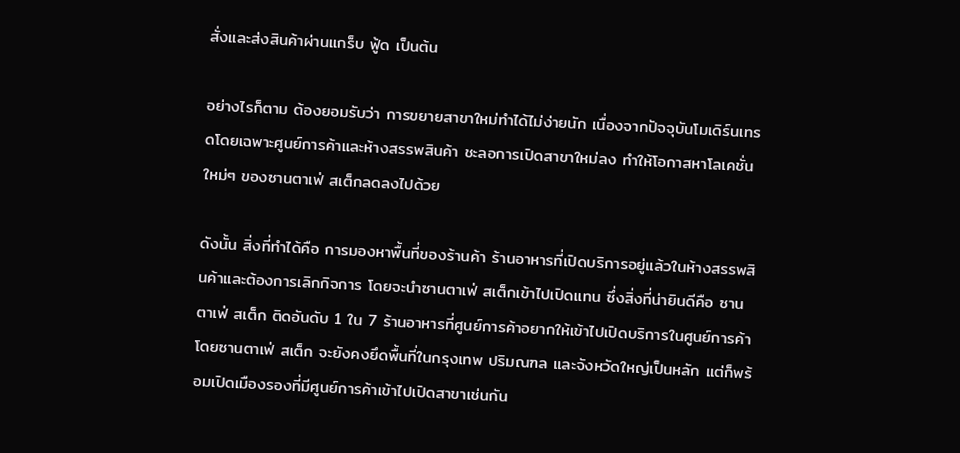สั่งและส่งสินค้าผ่านแกร็บ ฟู้ด เป็นต้น

อย่างไรก็ตาม ต้องยอมรับว่า การขยายสาขาใหม่ทำได้ไม่ง่ายนัก เนื่องจากปัจจุบันโมเดิร์นเทรดโดยเฉพาะศูนย์การค้าและห้างสรรพสินค้า ชะลอการเปิดสาขาใหม่ลง ทำให้โอกาสหาโลเคชั่นใหม่ๆ ของซานตาเฟ่ สเต็กลดลงไปด้วย

ดังนั้น สิ่งที่ทำได้คือ การมองหาพื้นที่ของร้านค้า ร้านอาหารที่เปิดบริการอยู่แล้วในห้างสรรพสินค้าและต้องการเลิกกิจการ โดยจะนำซานตาเฟ่ สเต็กเข้าไปเปิดแทน ซึ่งสิ่งที่น่ายินดีคือ ซานตาเฟ่ สเต็ก ติดอันดับ 1 ใน 7 ร้านอาหารที่ศูนย์การค้าอยากให้เข้าไปเปิดบริการในศูนย์การค้า โดยซานตาเฟ่ สเต็ก จะยังคงยึดพื้นที่ในกรุงเทพ ปริมณฑล และจังหวัดใหญ่เป็นหลัก แต่ก็พร้อมเปิดเมืองรองที่มีศูนย์การค้าเข้าไปเปิดสาขาเช่นกัน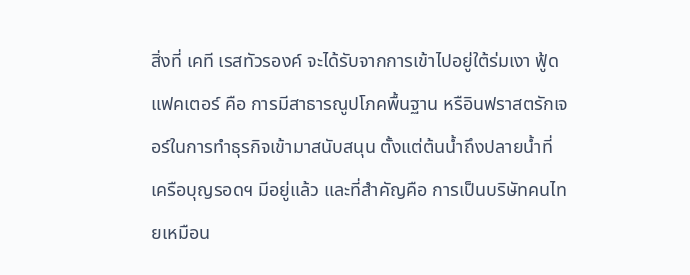สิ่งที่ เคที เรสทัวรองค์ จะได้รับจากการเข้าไปอยู่ใต้ร่มเงา ฟู้ด แฟคเตอร์ คือ การมีสาธารณูปโภคพื้นฐาน หรือินฟราสตรักเจอร์ในการทำธุรกิจเข้ามาสนับสนุน ตั้งแต่ต้นน้ำถึงปลายน้ำที่เครือบุญรอดฯ มีอยู่แล้ว และที่สำคัญคือ การเป็นบริษัทคนไทยเหมือน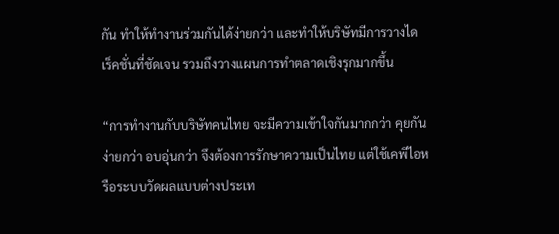กัน ทำให้ทำงานร่วมกันได้ง่ายกว่า และทำให้บริษัทมีการวางไดเร็คชั่นที่ชัดเจน รวมถึงวางแผนการทำตลาดเชิงรุกมากขึ้น

“การทำงานกับบริษัทคนไทย จะมีความเข้าใจกันมากกว่า คุยกันง่ายกว่า อบอุ่นกว่า จึงต้องการรักษาความเป็นไทย แต่ใช้เคพีไอหรือระบบวัดผลแบบต่างประเท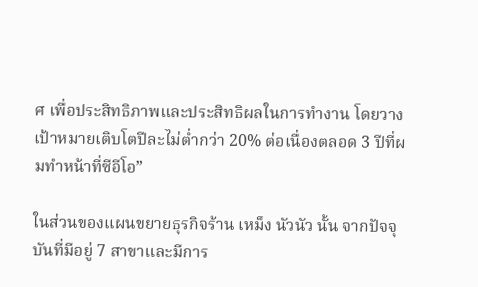ศ เพื่อประสิทธิภาพและประสิทธิผลในการทำงาน โดยวางเป้าหมายเติบโตปีละไม่ต่ำกว่า 20% ต่อเนื่องตลอด 3 ปีที่ผมทำหน้าที่ซีอีโอ”

ในส่วนของแผนขยายธุรกิจร้าน เหม็ง นัวนัว นั้น จากปัจจุบันที่มีอยู่ 7 สาขาและมีการ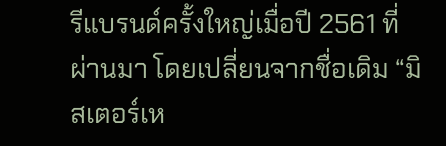รีแบรนด์ครั้งใหญ่เมื่อปี 2561 ที่ผ่านมา โดยเปลี่ยนจากชื่อเดิม “มิสเตอร์เห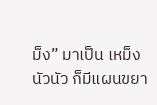ม็ง” มาเป็น เหม็ง นัวนัว ก็มีแผนขยา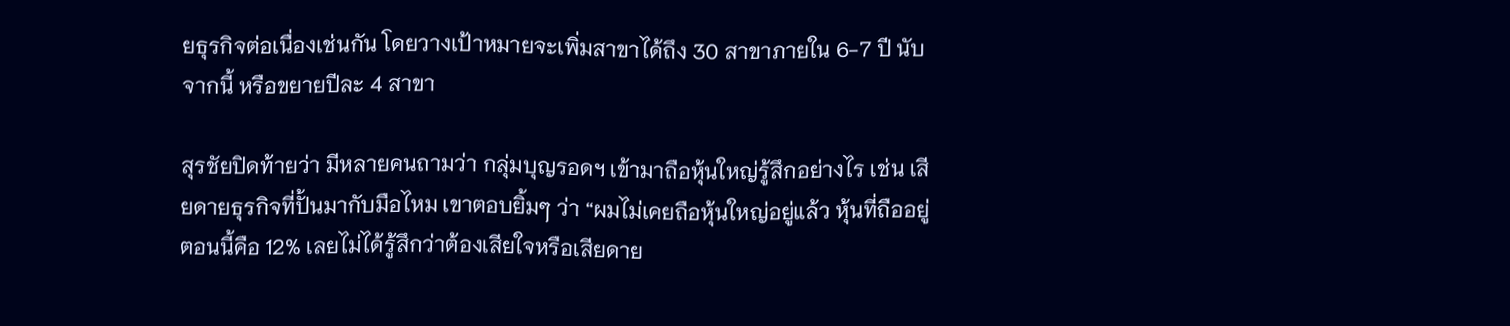ยธุรกิจต่อเนื่องเช่นกัน โดยวางเป้าหมายจะเพิ่มสาขาได้ถึง 30 สาขาภายใน 6-7 ปี นับจากนี้ หรือขยายปีละ 4 สาขา

สุรชัยปิดท้ายว่า มีหลายคนถามว่า กลุ่มบุญรอดฯ เข้ามาถือหุ้นใหญ่รู้สึกอย่างไร เช่น เสียดายธุรกิจที่ปั้นมากับมือไหม เขาตอบยิ้มๆ ว่า “ผมไม่เคยถือหุ้นใหญ่อยู่แล้ว หุ้นที่ถืออยู่ตอนนี้คือ 12% เลยไม่ได้รู้สึกว่าต้องเสียใจหรือเสียดาย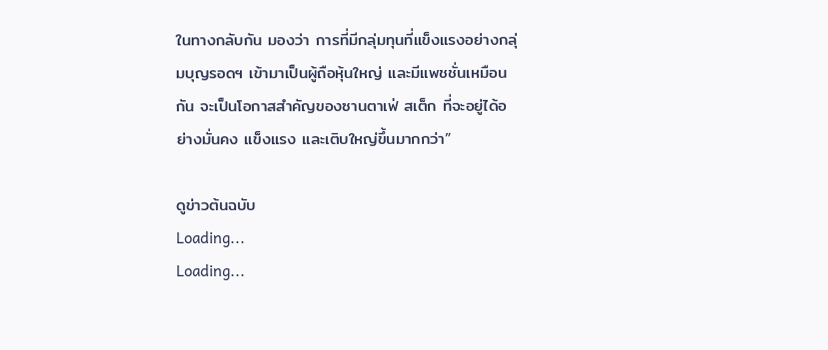ในทางกลับกัน มองว่า การที่มีกลุ่มทุนที่แข็งแรงอย่างกลุ่มบุญรอดฯ เข้ามาเป็นผู้ถือหุ้นใหญ่ และมีแพชชั่นเหมือนกัน จะเป็นโอกาสสำคัญของซานตาเฟ่ สเต็ก ที่จะอยู่ได้อย่างมั่นคง แข็งแรง และเติบใหญ่ขึ้นมากกว่า”

ดูข่าวต้นฉบับ
Loading...
Loading...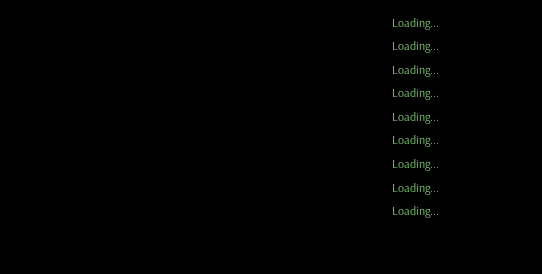Loading...
Loading...
Loading...
Loading...
Loading...
Loading...
Loading...
Loading...
Loading...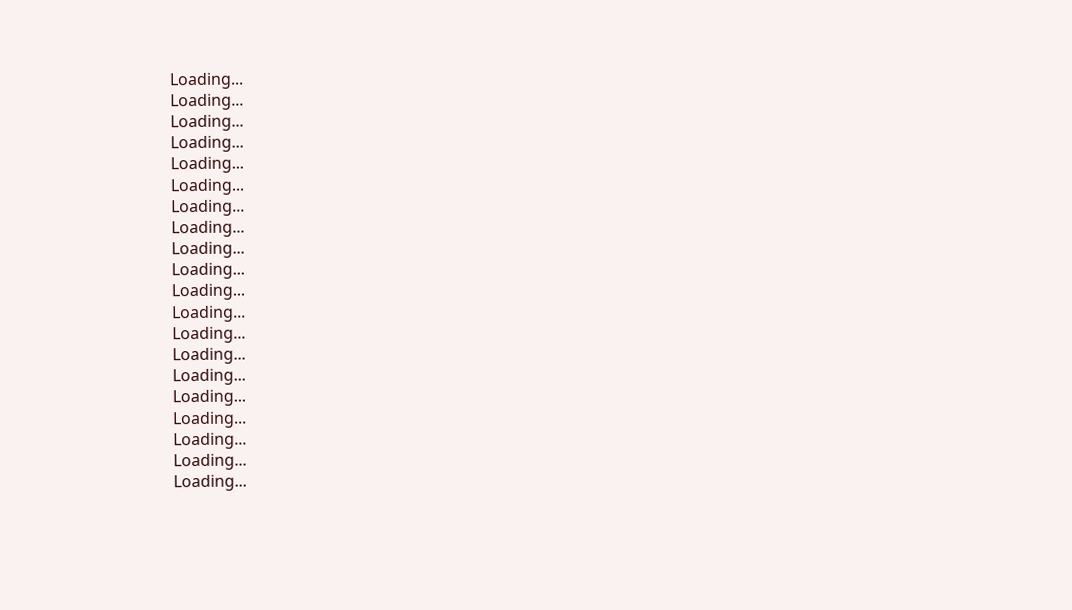Loading...
Loading...
Loading...
Loading...
Loading...
Loading...
Loading...
Loading...
Loading...
Loading...
Loading...
Loading...
Loading...
Loading...
Loading...
Loading...
Loading...
Loading...
Loading...
Loading...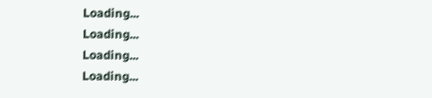Loading...
Loading...
Loading...
Loading...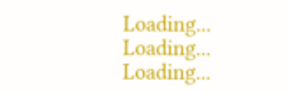Loading...
Loading...
Loading...